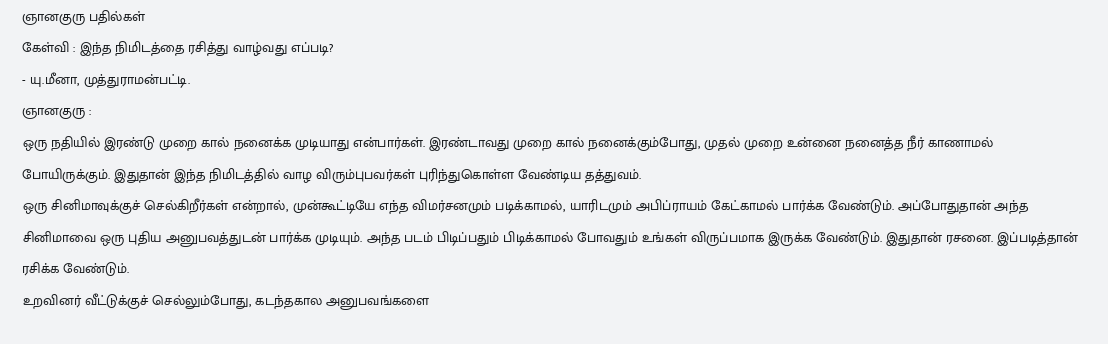ஞானகுரு பதில்கள்
கேள்வி : இந்த நிமிடத்தை ரசித்து வாழ்வது எப்படி?
- யு.மீனா, முத்துராமன்பட்டி.
ஞானகுரு :
ஒரு நதியில் இரண்டு முறை கால் நனைக்க முடியாது என்பார்கள். இரண்டாவது முறை கால் நனைக்கும்போது, முதல் முறை உன்னை நனைத்த நீர் காணாமல் போயிருக்கும். இதுதான் இந்த நிமிடத்தில் வாழ விரும்புபவர்கள் புரிந்துகொள்ள வேண்டிய தத்துவம்.
ஒரு சினிமாவுக்குச் செல்கிறீர்கள் என்றால், முன்கூட்டியே எந்த விமர்சனமும் படிக்காமல், யாரிடமும் அபிப்ராயம் கேட்காமல் பார்க்க வேண்டும். அப்போதுதான் அந்த சினிமாவை ஒரு புதிய அனுபவத்துடன் பார்க்க முடியும். அந்த படம் பிடிப்பதும் பிடிக்காமல் போவதும் உங்கள் விருப்பமாக இருக்க வேண்டும். இதுதான் ரசனை. இப்படித்தான் ரசிக்க வேண்டும்.
உறவினர் வீட்டுக்குச் செல்லும்போது, கடந்தகால அனுபவங்களை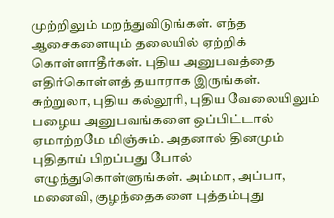முற்றிலும் மறந்துவிடுங்கள். எந்த ஆசைகளையும் தலையில் ஏற்றிக் கொள்ளாதீர்கள். புதிய அனுபவத்தை எதிர்கொள்ளத் தயாராக இருங்கள்.
சுற்றுலா, புதிய கல்லூரி, புதிய வேலையிலும் பழைய அனுபவங்களை ஒப்பிட்டால் ஏமாற்றமே மிஞ்சும். அதனால் தினமும் புதிதாய் பிறப்பது போல் எழுந்துகொள்ளுங்கள். அம்மா, அப்பா, மனைவி, குழந்தைகளை புத்தம்புது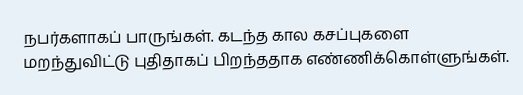நபர்களாகப் பாருங்கள். கடந்த கால கசப்புகளை மறந்துவிட்டு புதிதாகப் பிறந்ததாக எண்ணிக்கொள்ளுங்கள்.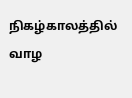நிகழ்காலத்தில் வாழ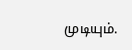முடியும்.